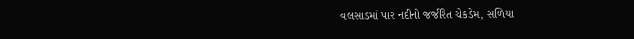વલસાડમાં પાર નદીનો જર્જરિત ચેકડેમ, સળિયા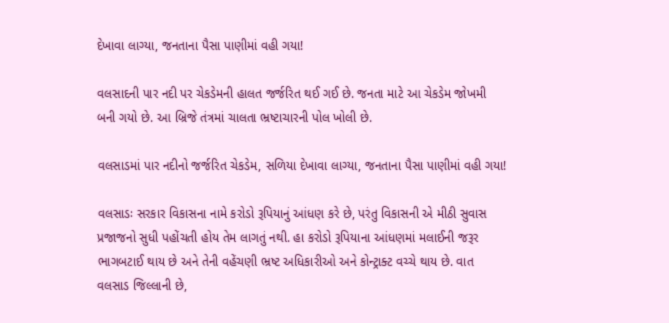દેખાવા લાગ્યા, જનતાના પૈસા પાણીમાં વહી ગયા!

વલસાદની પાર નદી પર ચેકડેમની હાલત જર્જરિત થઈ ગઈ છે. જનતા માટે આ ચેકડેમ જોખમી બની ગયો છે. આ બ્રિજે તંત્રમાં ચાલતા ભ્રષ્ટાચારની પોલ ખોલી છે.

વલસાડમાં પાર નદીનો જર્જરિત ચેકડેમ, સળિયા દેખાવા લાગ્યા, જનતાના પૈસા પાણીમાં વહી ગયા!

વલસાડઃ સરકાર વિકાસના નામે કરોડો રૂપિયાનું આંધણ કરે છે, પરંતુ વિકાસની એ મીઠી સુવાસ પ્રજાજનો સુધી પહોંચતી હોય તેમ લાગતું નથી. હા કરોડો રૂપિયાના આંધણમાં મલાઈની જરૂર ભાગબટાઈ થાય છે અને તેની વહેંચણી ભ્રષ્ટ અધિકારીઓ અને કોન્ટ્રાક્ટ વચ્ચે થાય છે. વાત વલસાડ જિલ્લાની છે,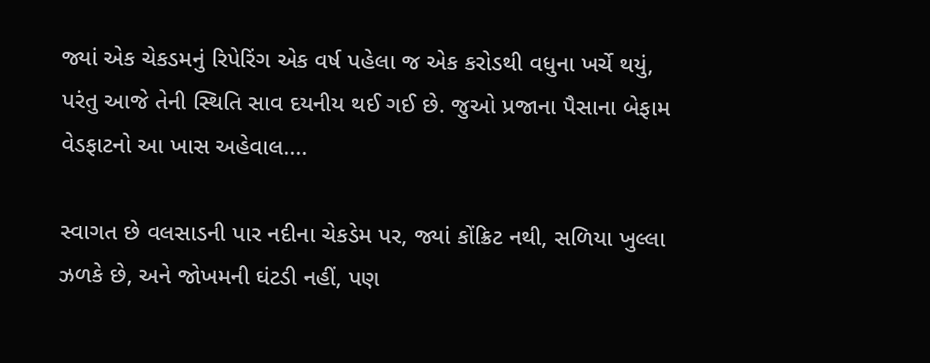જ્યાં એક ચેકડમનું રિપેરિંગ એક વર્ષ પહેલા જ એક કરોડથી વધુના ખર્ચે થયું, પરંતુ આજે તેની સ્થિતિ સાવ દયનીય થઈ ગઈ છે. જુઓ પ્રજાના પૈસાના બેફામ વેડફાટનો આ ખાસ અહેવાલ....

સ્વાગત છે વલસાડની પાર નદીના ચેકડેમ પર, જ્યાં કોંક્રિટ નથી, સળિયા ખુલ્લા ઝળકે છે, અને જોખમની ઘંટડી નહીં, પણ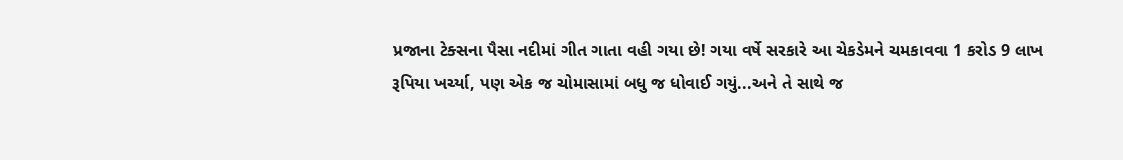પ્રજાના ટેક્સના પૈસા નદીમાં ગીત ગાતા વહી ગયા છે! ગયા વર્ષે સરકારે આ ચેકડેમને ચમકાવવા 1 કરોડ 9 લાખ રૂપિયા ખર્ચ્યા, પણ એક જ ચોમાસામાં બધુ જ ધોવાઈ ગયું...અને તે સાથે જ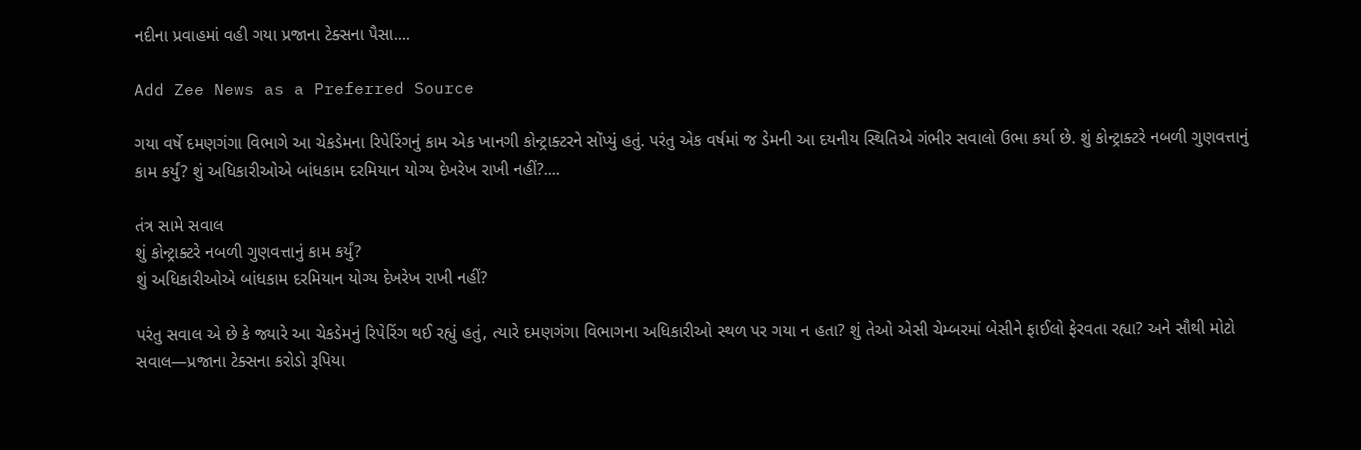નદીના પ્રવાહમાં વહી ગયા પ્રજાના ટેક્સના પૈસા....

Add Zee News as a Preferred Source

ગયા વર્ષે દમણગંગા વિભાગે આ ચેકડેમના રિપેરિંગનું કામ એક ખાનગી કોન્ટ્રાક્ટરને સોંપ્યું હતું. પરંતુ એક વર્ષમાં જ ડેમની આ દયનીય સ્થિતિએ ગંભીર સવાલો ઉભા કર્યા છે. શું કોન્ટ્રાક્ટરે નબળી ગુણવત્તાનું કામ કર્યું? શું અધિકારીઓએ બાંધકામ દરમિયાન યોગ્ય દેખરેખ રાખી નહીં?....

તંત્ર સામે સવાલ
શું કોન્ટ્રાક્ટરે નબળી ગુણવત્તાનું કામ કર્યું?
શું અધિકારીઓએ બાંધકામ દરમિયાન યોગ્ય દેખરેખ રાખી નહીં?

પરંતુ સવાલ એ છે કે જ્યારે આ ચેકડેમનું રિપેરિંગ થઈ રહ્યું હતું, ત્યારે દમણગંગા વિભાગના અધિકારીઓ સ્થળ પર ગયા ન હતા? શું તેઓ એસી ચેમ્બરમાં બેસીને ફાઈલો ફેરવતા રહ્યા? અને સૌથી મોટો સવાલ—પ્રજાના ટેક્સના કરોડો રૂપિયા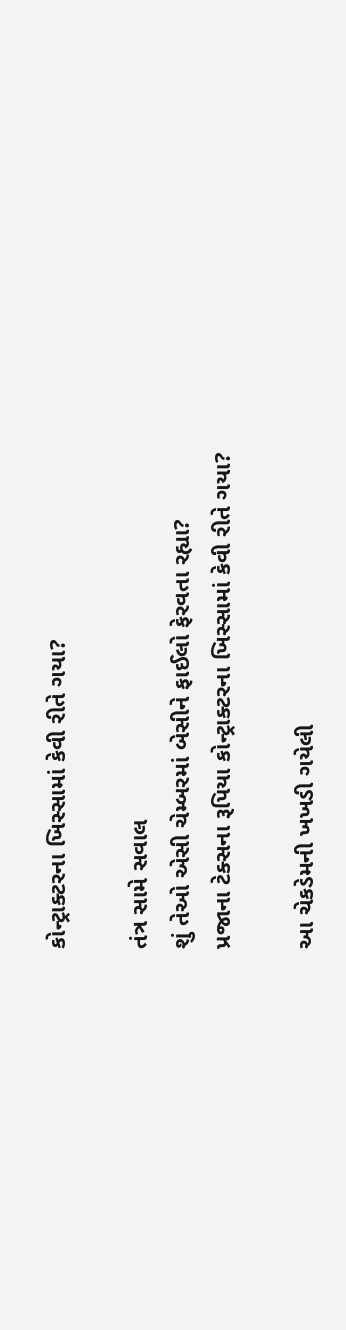કોન્ટ્રાક્ટરના ખિસ્સામાં કેવી રીતે ગયા?

તંત્ર સામે સવાલ
શું તેઓ એસી ચેમ્બરમાં બેસીને ફાઈલો ફેરવતા રહ્યા?
પ્રજાના ટેક્સના રૂપિયા કોન્ટ્રાક્ટરના ખિસ્સામાં કેવી રીતે ગયા?

આ ચેકડેમની ખખડી ગયેલી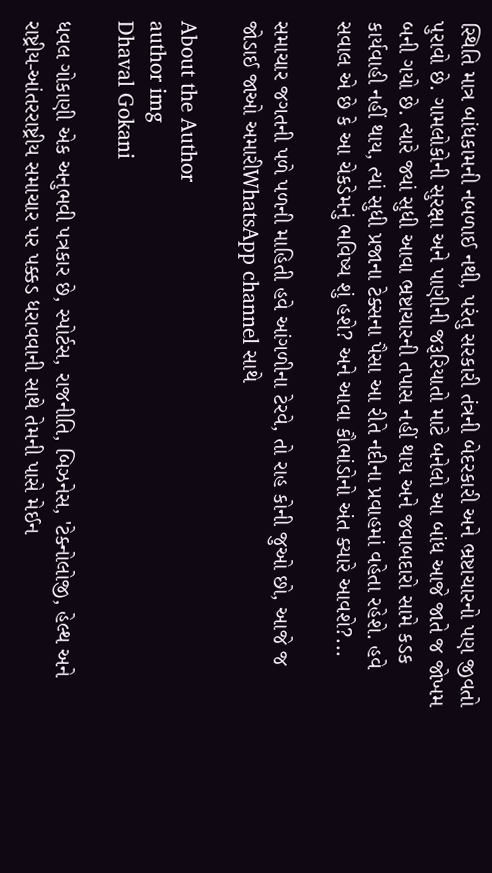સ્થિતિ માત્ર બાંધકામની નબળાઈ નથી, પરંતુ સરકારી તંત્રની બેદરકારી અને ભ્રષ્ટાચારનો પણ જીવતો પુરાવો છે. ગામલોકોની સુરક્ષા અને પાણીની જરૂરિયાતો માટે બનેલો આ બાંધ આજે જાતે જ જોખમ બની ગયો છે. ત્યારે જ્યાં સુધી આવા ભ્રષ્ટાચારની તપાસ નહીં થાય અને જવાબદારો સામે કડક કાર્યવાહી નહીં થાય, ત્યાં સુધી પ્રજાના ટેક્સના પૈસા આ રીતે નદીના પ્રવાહમાં વહેતા રહેશે. હવે સવાલ એ છે કે આ ચેકડેમનું ભવિષ્ય શું હશે? અને આવા કૌભાંડોનો અંત ક્યારે આવશે?...

સમાચાર જગતની પળે પળની માહિતી હવે આંગળીના ટેરવે, તો રાહ કોની જુઓ છો, આજે જ જોડાઈ જાઓ અમારીWhatsApp channel સાથે

About the Author
author img
Dhaval Gokani

ધવલ ગોકાણી એક અનુભવી પત્રકાર છે, સ્પોર્ટસ, રાજનીતિ, બિઝનેસ, 'ટેક્નોલોજી, હેલ્થ અને રાષ્ટ્રીય-આંતરરાષ્ટ્રીય સમાચાર પર પક્કડ ધરાવવાની સાથે તેમની પાસે મેઈન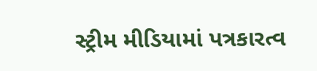સ્ટ્રીમ મીડિયામાં પત્રકારત્વ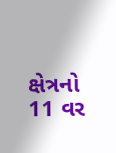ક્ષેત્રનો 11 વર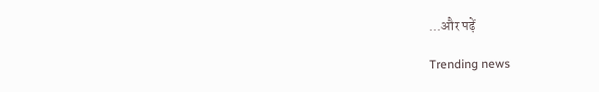...और पढ़ें

Trending news